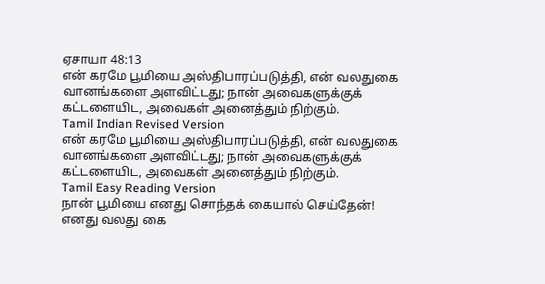ஏசாயா 48:13
என் கரமே பூமியை அஸ்திபாரப்படுத்தி, என் வலதுகை வானங்களை அளவிட்டது; நான் அவைகளுக்குக் கட்டளையிட, அவைகள் அனைத்தும் நிற்கும்.
Tamil Indian Revised Version
என் கரமே பூமியை அஸ்திபாரப்படுத்தி, என் வலதுகை வானங்களை அளவிட்டது; நான் அவைகளுக்குக் கட்டளையிட, அவைகள் அனைத்தும் நிற்கும்.
Tamil Easy Reading Version
நான் பூமியை எனது சொந்தக் கையால் செய்தேன்! எனது வலது கை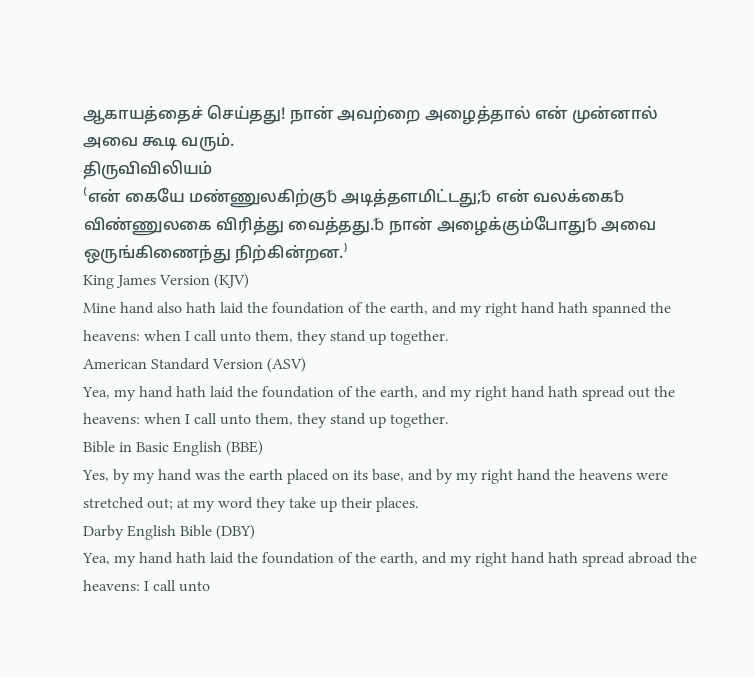ஆகாயத்தைச் செய்தது! நான் அவற்றை அழைத்தால் என் முன்னால் அவை கூடி வரும்.
திருவிவிலியம்
⁽என் கையே மண்ணுலகிற்கு␢ அடித்தளமிட்டது;␢ என் வலக்கை␢ விண்ணுலகை விரித்து வைத்தது.␢ நான் அழைக்கும்போது␢ அவை ஒருங்கிணைந்து நிற்கின்றன.⁾
King James Version (KJV)
Mine hand also hath laid the foundation of the earth, and my right hand hath spanned the heavens: when I call unto them, they stand up together.
American Standard Version (ASV)
Yea, my hand hath laid the foundation of the earth, and my right hand hath spread out the heavens: when I call unto them, they stand up together.
Bible in Basic English (BBE)
Yes, by my hand was the earth placed on its base, and by my right hand the heavens were stretched out; at my word they take up their places.
Darby English Bible (DBY)
Yea, my hand hath laid the foundation of the earth, and my right hand hath spread abroad the heavens: I call unto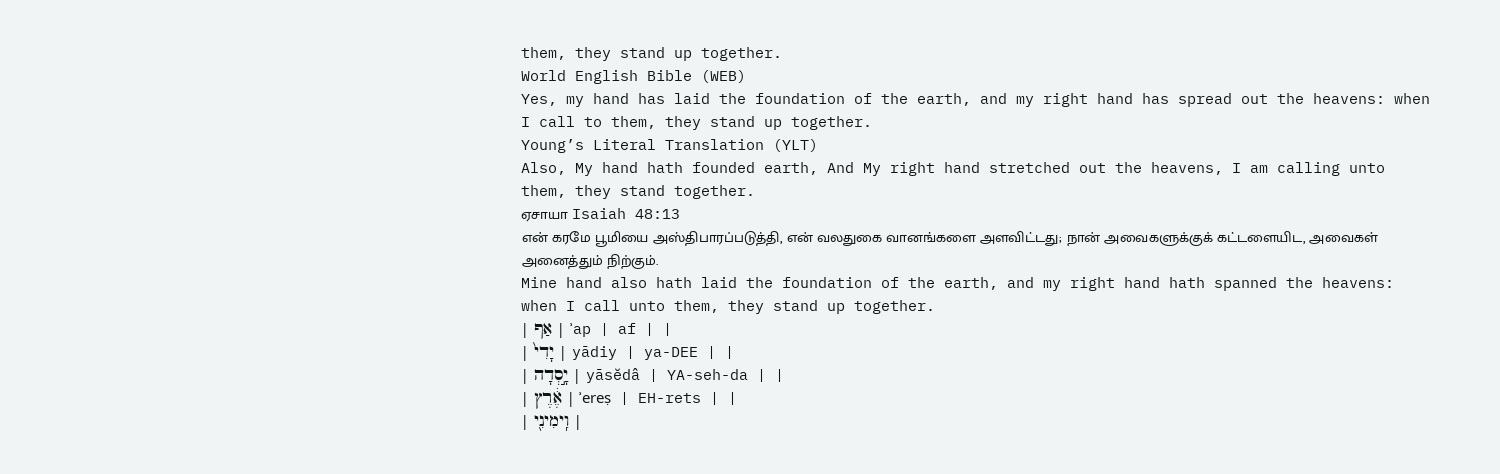them, they stand up together.
World English Bible (WEB)
Yes, my hand has laid the foundation of the earth, and my right hand has spread out the heavens: when I call to them, they stand up together.
Young’s Literal Translation (YLT)
Also, My hand hath founded earth, And My right hand stretched out the heavens, I am calling unto them, they stand together.
ஏசாயா Isaiah 48:13
என் கரமே பூமியை அஸ்திபாரப்படுத்தி, என் வலதுகை வானங்களை அளவிட்டது; நான் அவைகளுக்குக் கட்டளையிட, அவைகள் அனைத்தும் நிற்கும்.
Mine hand also hath laid the foundation of the earth, and my right hand hath spanned the heavens: when I call unto them, they stand up together.
| אַף | ʾap | af | |
| יָדִי֙ | yādiy | ya-DEE | |
| יָ֣סְדָה | yāsĕdâ | YA-seh-da | |
| אֶ֔רֶץ | ʾereṣ | EH-rets | |
| וִֽימִינִ֖י |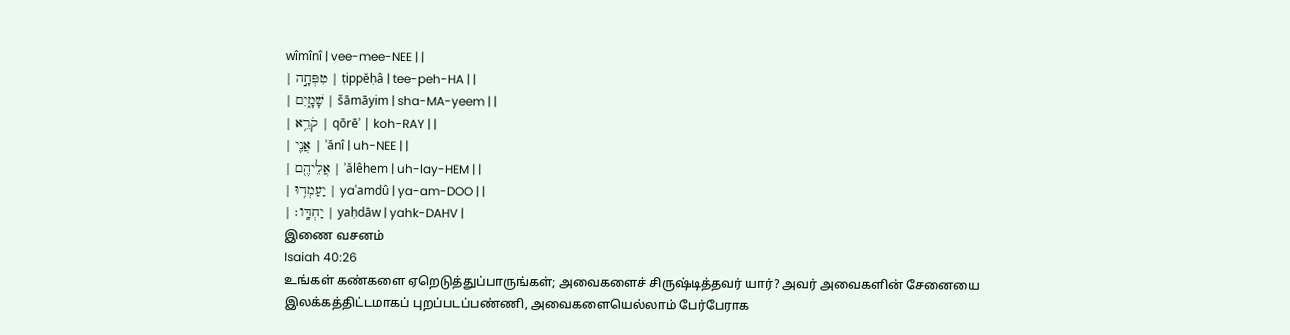wîmînî | vee-mee-NEE | |
| טִפְּחָ֣ה | ṭippĕḥâ | tee-peh-HA | |
| שָׁמָ֑יִם | šāmāyim | sha-MA-yeem | |
| קֹרֵ֥א | qōrēʾ | koh-RAY | |
| אֲנִ֛י | ʾănî | uh-NEE | |
| אֲלֵיהֶ֖ם | ʾălêhem | uh-lay-HEM | |
| יַעַמְד֥וּ | yaʿamdû | ya-am-DOO | |
| יַחְדָּֽו׃ | yaḥdāw | yahk-DAHV |
இணை வசனம்
Isaiah 40:26
உங்கள் கண்களை ஏறெடுத்துப்பாருங்கள்; அவைகளைச் சிருஷ்டித்தவர் யார்? அவர் அவைகளின் சேனையை இலக்கத்திட்டமாகப் புறப்படப்பண்ணி, அவைகளையெல்லாம் பேர்பேராக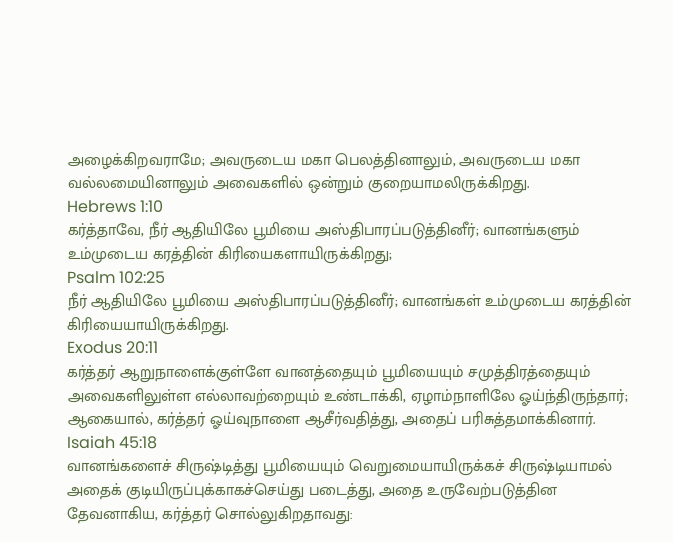அழைக்கிறவராமே; அவருடைய மகா பெலத்தினாலும், அவருடைய மகா வல்லமையினாலும் அவைகளில் ஒன்றும் குறையாமலிருக்கிறது.
Hebrews 1:10
கர்த்தாவே, நீர் ஆதியிலே பூமியை அஸ்திபாரப்படுத்தினீர்; வானங்களும் உம்முடைய கரத்தின் கிரியைகளாயிருக்கிறது;
Psalm 102:25
நீர் ஆதியிலே பூமியை அஸ்திபாரப்படுத்தினீர்; வானங்கள் உம்முடைய கரத்தின் கிரியையாயிருக்கிறது.
Exodus 20:11
கர்த்தர் ஆறுநாளைக்குள்ளே வானத்தையும் பூமியையும் சமுத்திரத்தையும் அவைகளிலுள்ள எல்லாவற்றையும் உண்டாக்கி, ஏழாம்நாளிலே ஓய்ந்திருந்தார்; ஆகையால், கர்த்தர் ஓய்வுநாளை ஆசீர்வதித்து, அதைப் பரிசுத்தமாக்கினார்.
Isaiah 45:18
வானங்களைச் சிருஷ்டித்து பூமியையும் வெறுமையாயிருக்கச் சிருஷ்டியாமல் அதைக் குடியிருப்புக்காகச்செய்து படைத்து, அதை உருவேற்படுத்தின தேவனாகிய, கர்த்தர் சொல்லுகிறதாவது: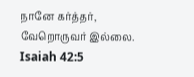நானே கர்த்தர், வேறொருவர் இல்லை.
Isaiah 42:5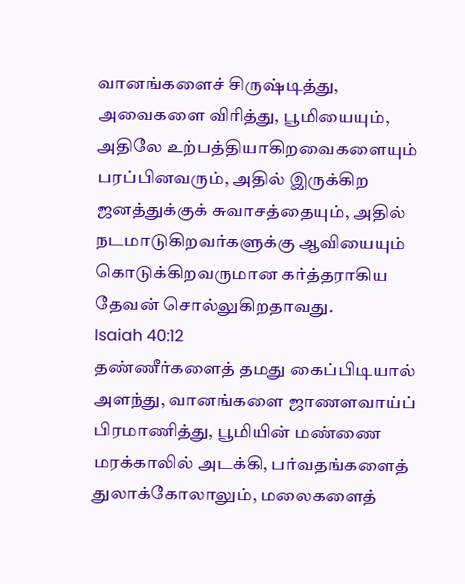வானங்களைச் சிருஷ்டித்து, அவைகளை விரித்து, பூமியையும், அதிலே உற்பத்தியாகிறவைகளையும் பரப்பினவரும், அதில் இருக்கிற ஜனத்துக்குக் சுவாசத்தையும், அதில் நடமாடுகிறவர்களுக்கு ஆவியையும் கொடுக்கிறவருமான கர்த்தராகிய தேவன் சொல்லுகிறதாவது.
Isaiah 40:12
தண்ணீர்களைத் தமது கைப்பிடியால் அளந்து, வானங்களை ஜாணளவாய்ப் பிரமாணித்து, பூமியின் மண்ணை மரக்காலில் அடக்கி, பர்வதங்களைத் துலாக்கோலாலும், மலைகளைத்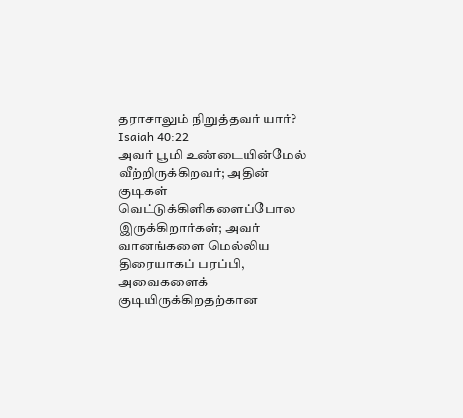தராசாலும் நிறுத்தவர் யார்?
Isaiah 40:22
அவர் பூமி உண்டையின்மேல் வீற்றிருக்கிறவர்; அதின் குடிகள் வெட்டுக்கிளிகளைப்போல இருக்கிறார்கள்; அவர் வானங்களை மெல்லிய திரையாகப் பரப்பி, அவைகளைக் குடியிருக்கிறதற்கான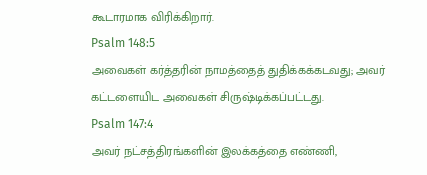கூடாரமாக விரிக்கிறார்.
Psalm 148:5
அவைகள் கர்த்தரின் நாமத்தைத் துதிக்கக்கடவது; அவர் கட்டளையிட அவைகள் சிருஷ்டிக்கப்பட்டது.
Psalm 147:4
அவர் நட்சத்திரங்களின் இலக்கத்தை எண்ணி,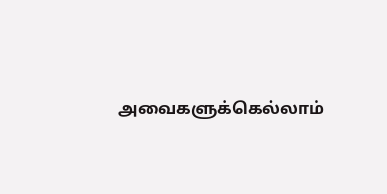அவைகளுக்கெல்லாம்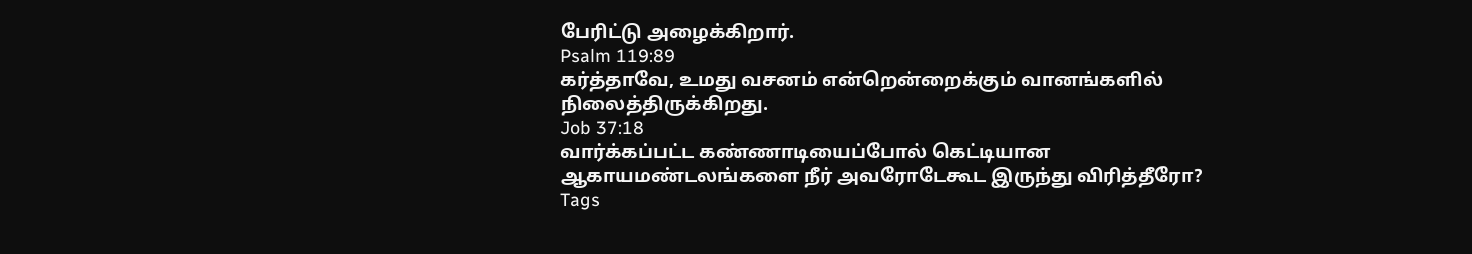பேரிட்டு அழைக்கிறார்.
Psalm 119:89
கர்த்தாவே, உமது வசனம் என்றென்றைக்கும் வானங்களில் நிலைத்திருக்கிறது.
Job 37:18
வார்க்கப்பட்ட கண்ணாடியைப்போல் கெட்டியான ஆகாயமண்டலங்களை நீர் அவரோடேகூட இருந்து விரித்தீரோ?
Tags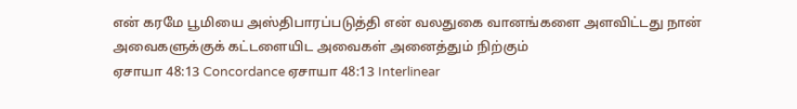என் கரமே பூமியை அஸ்திபாரப்படுத்தி என் வலதுகை வானங்களை அளவிட்டது நான் அவைகளுக்குக் கட்டளையிட அவைகள் அனைத்தும் நிற்கும்
ஏசாயா 48:13 Concordance ஏசாயா 48:13 Interlinear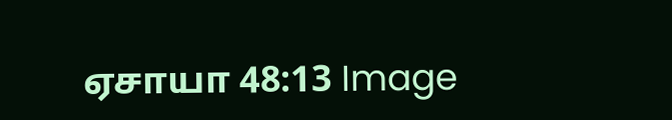ஏசாயா 48:13 Image